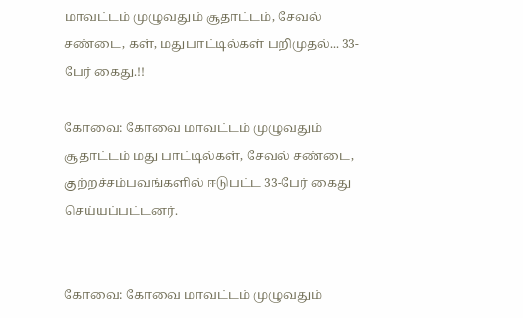மாவட்டம் முழுவதும் சூதாட்டம், சேவல் சண்டை, கள், மதுபாட்டில்கள் பறிமுதல்... 33-பேர் கைது.!!

கோவை: கோவை மாவட்டம் முழுவதும் சூதாட்டம் மது பாட்டில்கள், சேவல் சண்டை, குற்றச்சம்பவங்களில் ஈடுபட்ட 33-பேர் கைது செய்யப்பட்டனர்.


கோவை: கோவை மாவட்டம் முழுவதும்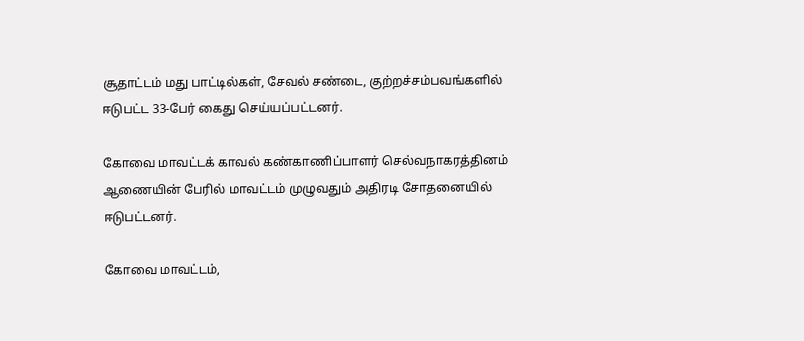சூதாட்டம் மது பாட்டில்கள், சேவல் சண்டை, குற்றச்சம்பவங்களில் ஈடுபட்ட 33-பேர் கைது செய்யப்பட்டனர்.

கோவை மாவட்டக் காவல் கண்காணிப்பாளர் செல்வநாகரத்தினம் ஆணையின் பேரில் மாவட்டம் முழுவதும் அதிரடி சோதனையில் ஈடுபட்டனர்.

கோவை மாவட்டம்,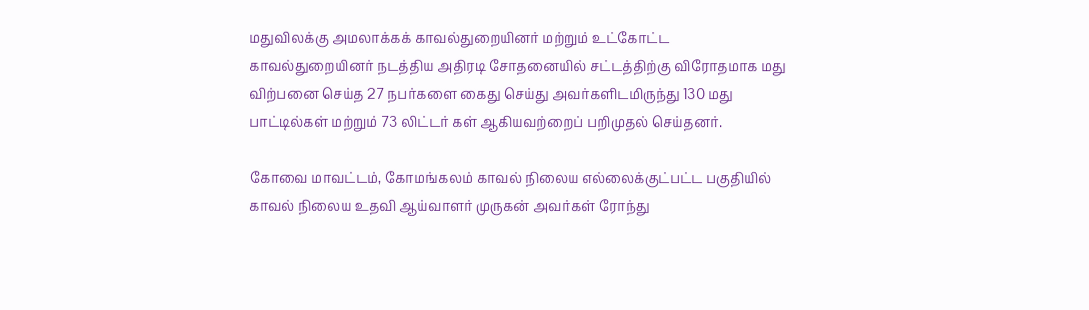மதுவிலக்கு அமலாக்கக் காவல்துறையினர் மற்றும் உட்கோட்ட காவல்துறையினர் நடத்திய அதிரடி சோதனையில் சட்டத்திற்கு விரோதமாக மது விற்பனை செய்த 27 நபர்களை கைது செய்து அவர்களிடமிருந்து 130 மது பாட்டில்கள் மற்றும் 73 லிட்டர் கள் ஆகியவற்றைப் பறிமுதல் செய்தனர்.

கோவை மாவட்டம், கோமங்கலம் காவல் நிலைய எல்லைக்குட்பட்ட பகுதியில் காவல் நிலைய உதவி ஆய்வாளர் முருகன் அவர்கள் ரோந்து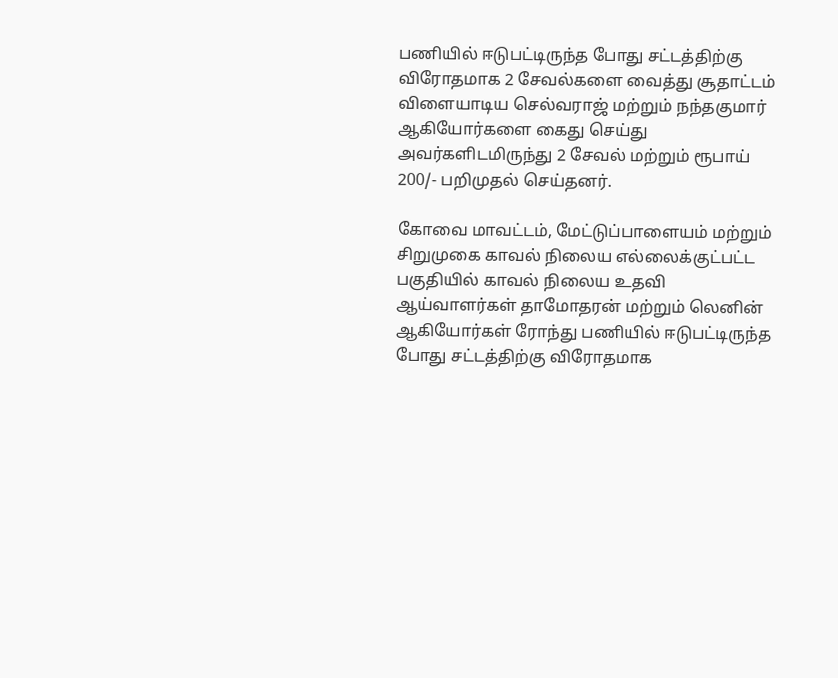பணியில் ஈடுபட்டிருந்த போது சட்டத்திற்கு விரோதமாக 2 சேவல்களை வைத்து சூதாட்டம் விளையாடிய செல்வராஜ் மற்றும் நந்தகுமார் ஆகியோர்களை கைது செய்து அவர்களிடமிருந்து 2 சேவல் மற்றும் ரூபாய் 200/- பறிமுதல் செய்தனர்.

கோவை மாவட்டம், மேட்டுப்பாளையம் மற்றும் சிறுமுகை காவல் நிலைய எல்லைக்குட்பட்ட பகுதியில் காவல் நிலைய உதவி ஆய்வாளர்கள் தாமோதரன் மற்றும் லெனின் ஆகியோர்கள் ரோந்து பணியில் ஈடுபட்டிருந்த போது சட்டத்திற்கு விரோதமாக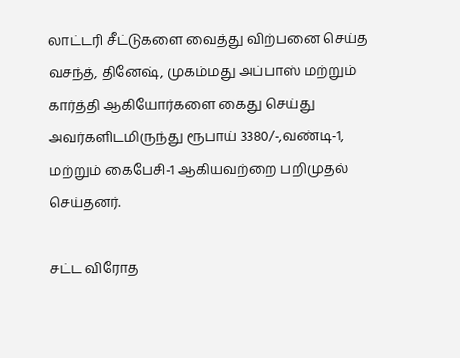லாட்டரி சீட்டுகளை வைத்து விற்பனை செய்த வசந்த், தினேஷ், முகம்மது அப்பாஸ் மற்றும் கார்த்தி ஆகியோர்களை கைது செய்து அவர்களிடமிருந்து ரூபாய் 3380/-,வண்டி-1, மற்றும் கைபேசி-1 ஆகியவற்றை பறிமுதல் செய்தனர்.

சட்ட விரோத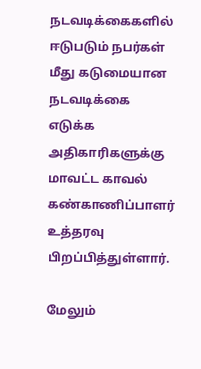நடவடிக்கைகளில் ஈடுபடும் நபர்கள் மீது கடுமையான நடவடிக்கை எடுக்க அதிகாரிகளுக்கு மாவட்ட காவல் கண்காணிப்பாளர் உத்தரவு பிறப்பித்துள்ளார்.

மேலும்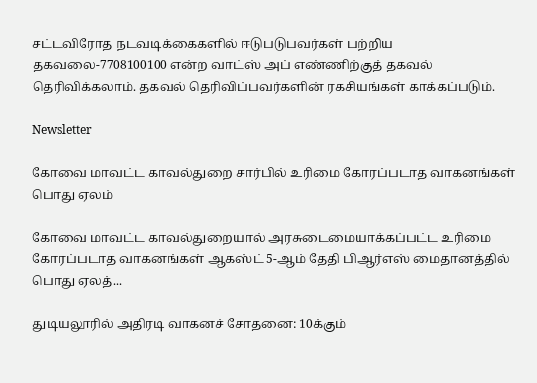சட்டவிரோத நடவடிக்கைகளில் ஈடுபடுபவர்கள் பற்றிய தகவலை-7708100100 என்ற வாட்ஸ் அப் எண்ணிற்குத் தகவல் தெரிவிக்கலாம். தகவல் தெரிவிப்பவர்களின் ரகசியங்கள் காக்கப்படும்.

Newsletter

கோவை மாவட்ட காவல்துறை சார்பில் உரிமை கோரப்படாத வாகனங்கள் பொது ஏலம்

கோவை மாவட்ட காவல்துறையால் அரசுடைமையாக்கப்பட்ட உரிமை கோரப்படாத வாகனங்கள் ஆகஸ்ட் 5-ஆம் தேதி பிஆர்எஸ் மைதானத்தில் பொது ஏலத்...

துடியலூரில் அதிரடி வாகனச் சோதனை: 10க்கும்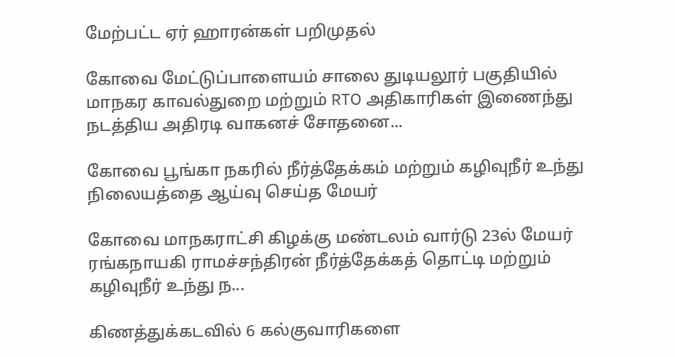மேற்பட்ட ஏர் ஹாரன்கள் பறிமுதல்

கோவை மேட்டுப்பாளையம் சாலை துடியலூர் பகுதியில் மாநகர காவல்துறை மற்றும் RTO அதிகாரிகள் இணைந்து நடத்திய அதிரடி வாகனச் சோதனை...

கோவை பூங்கா நகரில் நீர்த்தேக்கம் மற்றும் கழிவுநீர் உந்து நிலையத்தை ஆய்வு செய்த மேயர்

கோவை மாநகராட்சி கிழக்கு மண்டலம் வார்டு 23ல் மேயர் ரங்கநாயகி ராமச்சந்திரன் நீர்த்தேக்கத் தொட்டி மற்றும் கழிவுநீர் உந்து ந...

கிணத்துக்கடவில் 6 கல்குவாரிகளை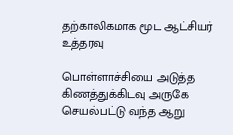தற்காலிகமாக மூட ஆட்சியர் உத்தரவு

பொள்ளாச்சியை அடுத்த கிணத்துக்கிடவு அருகே செயல்பட்டு வந்த ஆறு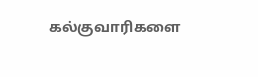கல்குவாரிகளை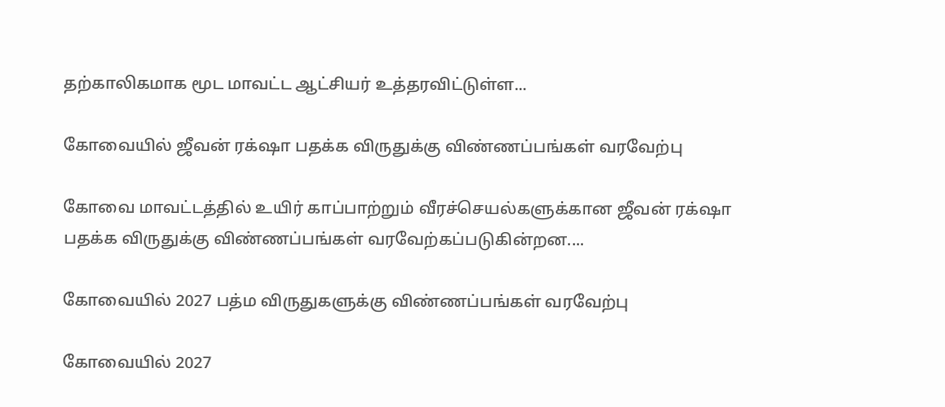தற்காலிகமாக மூட மாவட்ட ஆட்சியர் உத்தரவிட்டுள்ள...

கோவையில் ஜீவன் ரக்‌ஷா பதக்க விருதுக்கு விண்ணப்பங்கள் வரவேற்பு

கோவை மாவட்டத்தில் உயிர் காப்பாற்றும் வீரச்செயல்களுக்கான ஜீவன் ரக்‌ஷா பதக்க விருதுக்கு விண்ணப்பங்கள் வரவேற்கப்படுகின்றன....

கோவையில் 2027 பத்ம விருதுகளுக்கு விண்ணப்பங்கள் வரவேற்பு

கோவையில் 2027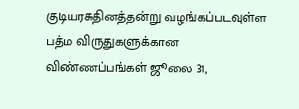குடியரசுதினத்தன்று வழங்கப்படவுள்ள பத்ம விருதுகளுக்கான விண்ணப்பங்கள் ஜூலை 31,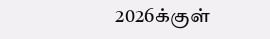2026க்குள்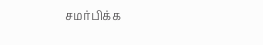சமர்பிக்க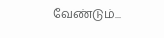வேண்டும்...